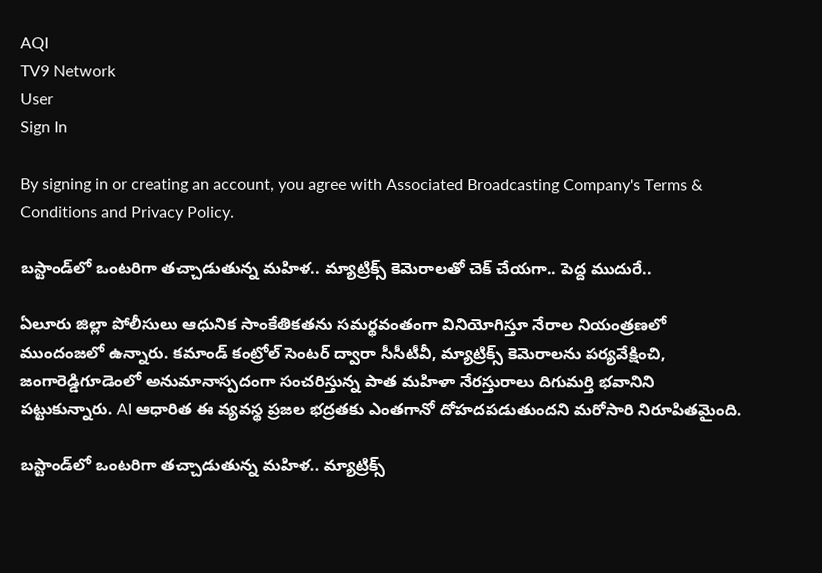AQI
TV9 Network
User
Sign In

By signing in or creating an account, you agree with Associated Broadcasting Company's Terms & Conditions and Privacy Policy.

బస్టాండ్‌లో ఒంటరిగా తచ్చాడుతున్న మహిళ.. మ్యాట్రిక్స్ కెమెరాలతో చెక్ చేయగా.. పెద్ద ముదురే..

ఏలూరు జిల్లా పోలీసులు ఆధునిక సాంకేతికతను సమర్థవంతంగా వినియోగిస్తూ నేరాల నియంత్రణలో ముందంజలో ఉన్నారు. కమాండ్ కంట్రోల్ సెంటర్ ద్వారా సీసీటీవీ, మ్యాట్రిక్స్ కెమెరాలను పర్యవేక్షించి, జంగారెడ్డిగూడెంలో అనుమానాస్పదంగా సంచరిస్తున్న పాత మహిళా నేరస్తురాలు దిగుమర్తి భవానిని పట్టుకున్నారు. AI ఆధారిత ఈ వ్యవస్థ ప్రజల భద్రతకు ఎంతగానో దోహదపడుతుందని మరోసారి నిరూపితమైంది.

బస్టాండ్‌లో ఒంటరిగా తచ్చాడుతున్న మహిళ.. మ్యాట్రిక్స్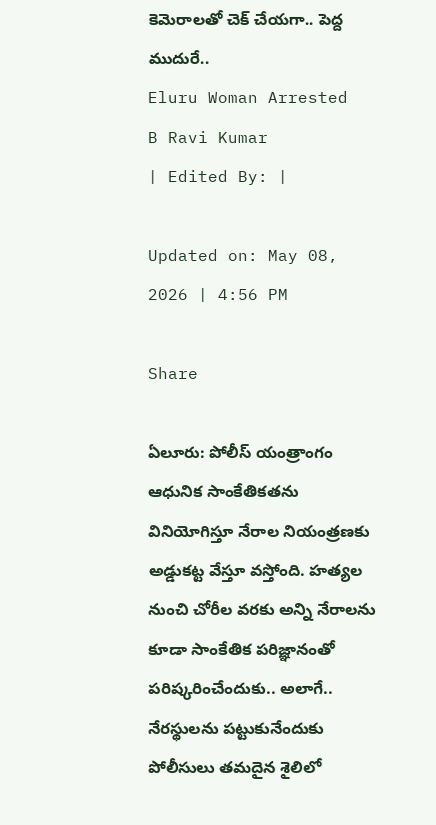కెమెరాలతో చెక్ చేయగా.. పెద్ద ముదురే..
Eluru Woman Arrested
B Ravi Kumar
| Edited By: |

Updated on: May 08, 2026 | 4:56 PM

Share

ఏలూరు: పోలీస్ యంత్రాంగం ఆధునిక సాంకేతికతను వినియోగిస్తూ నేరాల నియంత్రణకు అడ్డుకట్ట వేస్తూ వస్తోంది. హత్యల నుంచి చోరీల వరకు అన్ని నేరాలను కూడా సాంకేతిక పరిజ్ఞానంతో పరిష్కరించేందుకు.. అలాగే.. నేరస్థులను పట్టుకునేందుకు పోలీసులు తమదైన శైలిలో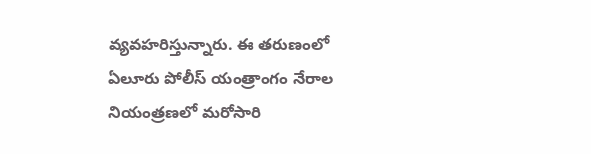వ్యవహరిస్తున్నారు. ఈ తరుణంలో ఏలూరు పోలీస్ యంత్రాంగం నేరాల నియంత్రణలో మరోసారి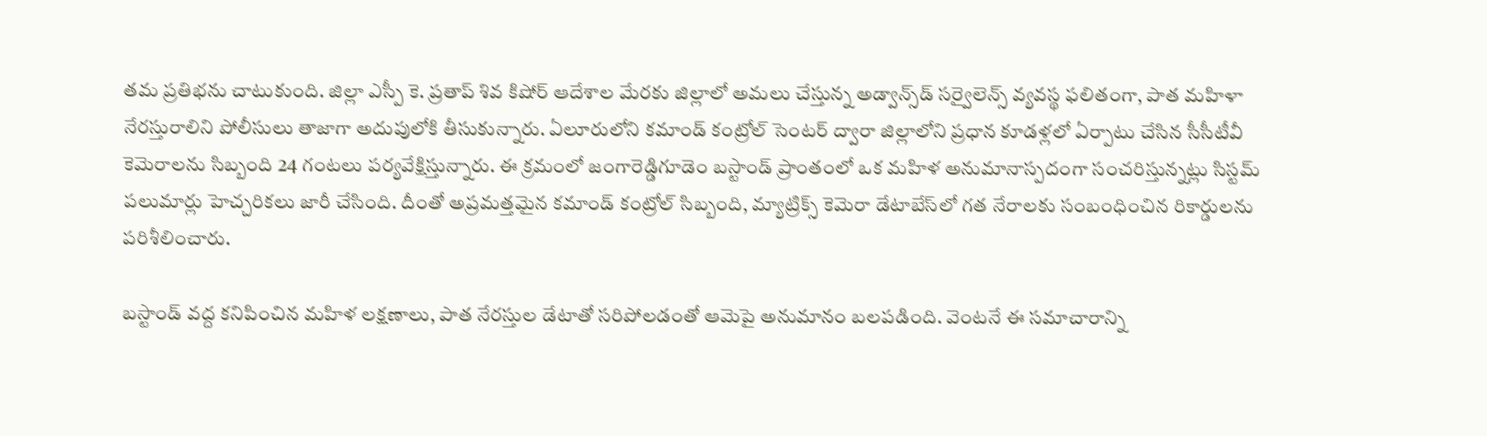తమ ప్రతిభను చాటుకుంది. జిల్లా ఎస్పీ కె. ప్రతాప్ శివ కిషోర్ ఆదేశాల మేరకు జిల్లాలో అమలు చేస్తున్న అడ్వాన్స్‌డ్ సర్వైలెన్స్ వ్యవస్థ ఫలితంగా, పాత మహిళా నేరస్తురాలిని పోలీసులు తాజాగా అదుపులోకి తీసుకున్నారు. ఏలూరులోని కమాండ్ కంట్రోల్ సెంటర్ ద్వారా జిల్లాలోని ప్రధాన కూడళ్లలో ఏర్పాటు చేసిన సీసీటీవీ కెమెరాలను సిబ్బంది 24 గంటలు పర్యవేక్షిస్తున్నారు. ఈ క్రమంలో జంగారెడ్డిగూడెం బస్టాండ్ ప్రాంతంలో ఒక మహిళ అనుమానాస్పదంగా సంచరిస్తున్నట్లు సిస్టమ్ పలుమార్లు హెచ్చరికలు జారీ చేసింది. దీంతో అప్రమత్తమైన కమాండ్ కంట్రోల్ సిబ్బంది, మ్యాట్రిక్స్ కెమెరా డేటాబేస్‌లో గత నేరాలకు సంబంధించిన రికార్డులను పరిశీలించారు.

బస్టాండ్ వద్ద కనిపించిన మహిళ లక్షణాలు, పాత నేరస్తుల డేటాతో సరిపోలడంతో ఆమెపై అనుమానం బలపడింది. వెంటనే ఈ సమాచారాన్ని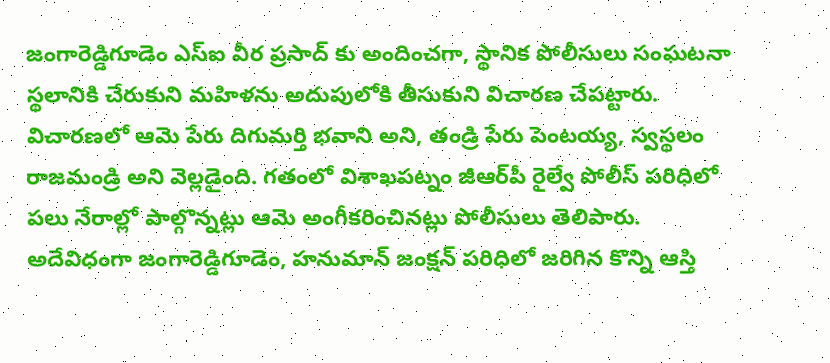జంగారెడ్డిగూడెం ఎస్‌ఐ వీర ప్రసాద్ కు అందించగా, స్థానిక పోలీసులు సంఘటనా స్థలానికి చేరుకుని మహిళను అదుపులోకి తీసుకుని విచారణ చేపట్టారు. విచారణలో ఆమె పేరు దిగుమర్తి భవాని అని, తండ్రి పేరు పెంటయ్య, స్వస్థలం రాజమండ్రి అని వెల్లడైంది. గతంలో విశాఖపట్నం జీఆర్‌పీ రైల్వే పోలీస్ పరిధిలో పలు నేరాల్లో పాల్గొన్నట్లు ఆమె అంగీకరించినట్లు పోలీసులు తెలిపారు. అదేవిధంగా జంగారెడ్డిగూడెం, హనుమాన్ జంక్షన్ పరిధిలో జరిగిన కొన్ని ఆస్తి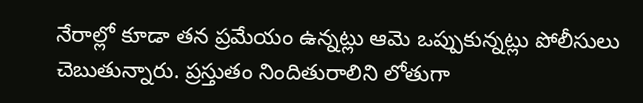నేరాల్లో కూడా తన ప్రమేయం ఉన్నట్లు ఆమె ఒప్పుకున్నట్లు పోలీసులు చెబుతున్నారు. ప్రస్తుతం నిందితురాలిని లోతుగా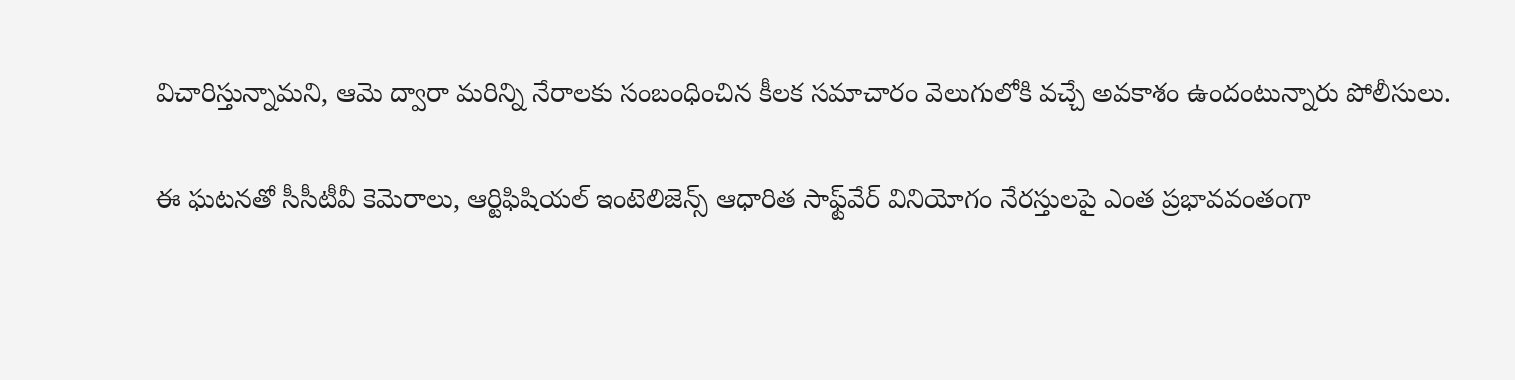విచారిస్తున్నామని, ఆమె ద్వారా మరిన్ని నేరాలకు సంబంధించిన కీలక సమాచారం వెలుగులోకి వచ్చే అవకాశం ఉందంటున్నారు పోలీసులు.

ఈ ఘటనతో సీసీటీవీ కెమెరాలు, ఆర్టిఫిషియల్ ఇంటెలిజెన్స్ ఆధారిత సాఫ్ట్‌వేర్ వినియోగం నేరస్తులపై ఎంత ప్రభావవంతంగా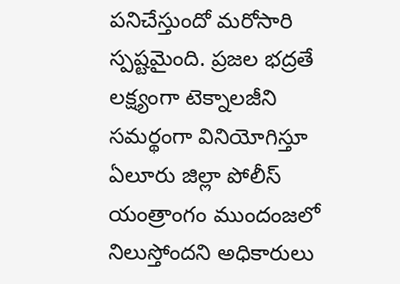పనిచేస్తుందో మరోసారి స్పష్టమైంది. ప్రజల భద్రతే లక్ష్యంగా టెక్నాలజీని సమర్థంగా వినియోగిస్తూ ఏలూరు జిల్లా పోలీస్ యంత్రాంగం ముందంజలో నిలుస్తోందని అధికారులు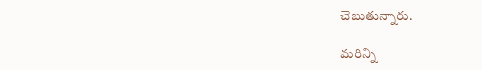చెబుతున్నారు.

మరిన్ని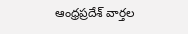ఆంధ్రప్రదేశ్ వార్తల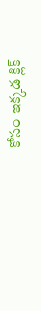కోసం ఇక్కడ క్లిక్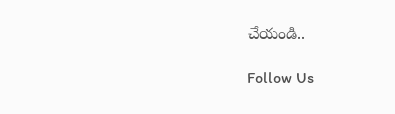చేయండి..

Follow Us